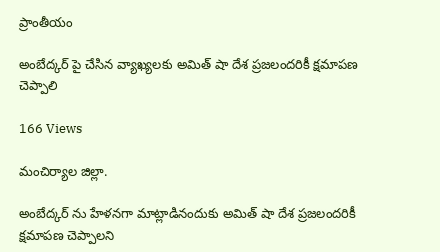ప్రాంతీయం

అంబేద్కర్ పై చేసిన వ్యాఖ్యలకు అమిత్ షా దేశ ప్రజలందరికీ క్షమాపణ చెప్పాలి

166 Views

మంచిర్యాల జిల్లా.

అంబేద్కర్ ను హేళనగా మాట్లాడినందుకు అమిత్ షా దేశ ప్రజలందరికీ క్షమాపణ చెప్పాలని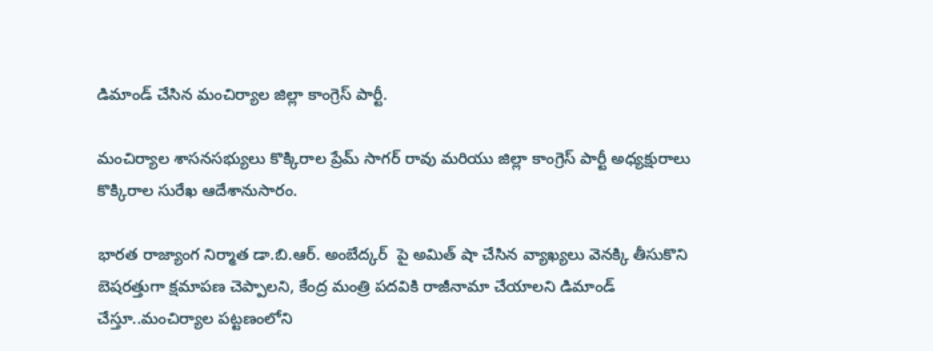డిమాండ్ చేసిన మంచిర్యాల జిల్లా కాంగ్రెస్ పార్టీ.

మంచిర్యాల శాసనసభ్యులు కొక్కిరాల ప్రేమ్ సాగర్ రావు మరియు జిల్లా కాంగ్రెస్ పార్టీ అధ్యక్షురాలు కొక్కిరాల సురేఖ ఆదేశానుసారం.

భారత రాజ్యాంగ నిర్మాత డా.బి.ఆర్. అంబేద్కర్  పై అమిత్ షా చేసిన వ్యాఖ్యలు వెనక్కి తీసుకొని బెషరత్తుగా క్షమాపణ చెప్పాలని, కేంద్ర మంత్రి పదవికి రాజీనామా చేయాలని డిమాండ్ చేస్తూ..మంచిర్యాల పట్టణంలోని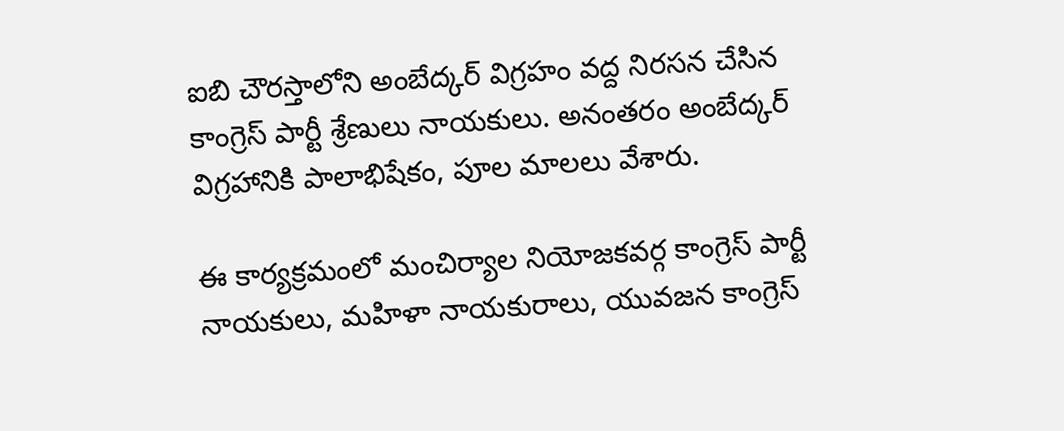ఐబి చౌరస్తాలోని అంబేద్కర్ విగ్రహం వద్ద నిరసన చేసిన కాంగ్రెస్ పార్టీ శ్రేణులు నాయకులు. అనంతరం అంబేద్కర్ విగ్రహానికి పాలాభిషేకం, పూల మాలలు వేశారు.

ఈ కార్యక్రమంలో మంచిర్యాల నియోజకవర్గ కాంగ్రెస్ పార్టీ నాయకులు, మహిళా నాయకురాలు, యువజన కాంగ్రెస్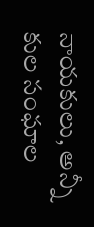నాయకులు, అన్నీ కుల సంఘాల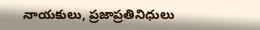నాయకులు, ప్రజాప్రతినిధులు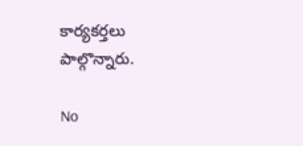కార్యకర్తలు పాల్గొన్నారు.

No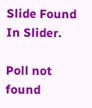Slide Found In Slider.

Poll not found